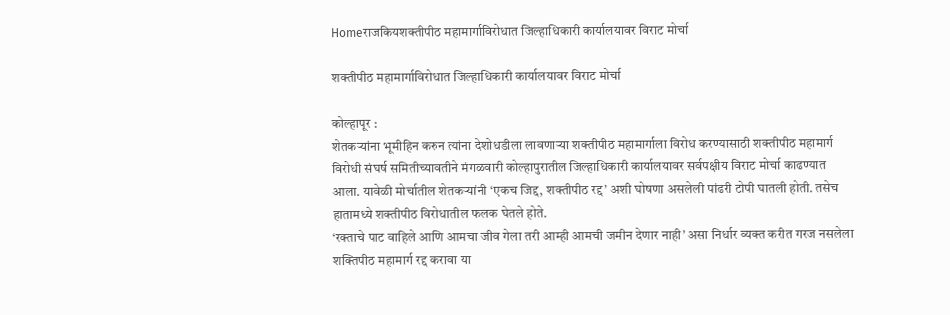Homeराजकियशक्तीपीठ महामार्गाविरोधात जिल्हाधिकारी कार्यालयावर विराट मोर्चा

शक्तीपीठ महामार्गाविरोधात जिल्हाधिकारी कार्यालयावर विराट मोर्चा

कोल्हापूर :
शेतकऱ्यांना भूमीहिन करुन त्यांना देशोधडीला लावणाऱ्या शक्तीपीठ महामार्गाला विरोध करण्यासाठी शक्तीपीठ महामार्ग विरोधी संघर्ष समितीच्यावतीने मंगळवारी कोल्हापुरातील जिल्हाधिकारी कार्यालयावर सर्वपक्षीय विराट मोर्चा काढण्यात आला. यावेळी मोर्चातील शेतकऱ्यांनी ‘एकच जिद्द, शक्तीपीठ रद्द’ अशी घोषणा असलेली पांढरी टोपी घातली होती. तसेच हातामध्ये शक्तीपीठ विरोधातील फलक घेतले होते.
‘रक्ताचे पाट वाहिले आणि आमचा जीव गेला तरी आम्ही आमची जमीन देणार नाही’ असा निर्धार व्यक्त करीत गरज नसलेला शक्तिपीठ महामार्ग रद्द करावा या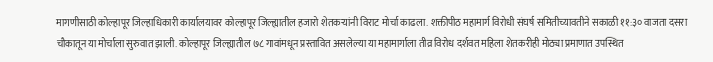मागणीसाठी कोल्हापूर जिल्हाधिकारी कार्यालयावर कोल्हापूर जिल्ह्यातील हजारो शेतकऱ्यांनी विराट मोर्चा काढला. शक्तीपीठ महामार्ग विरोधी संघर्ष समितीच्यावतीने सकाळी ११:३० वाजता दसरा चौकातून या मोर्चाला सुरुवात झाली. कोल्हापूर जिल्ह्यातील ७८ गावांमधून प्रस्तावित असलेल्या या महामार्गाला तीव्र विरोध दर्शवत महिला शेतकरीही मोठ्या प्रमाणात उपस्थित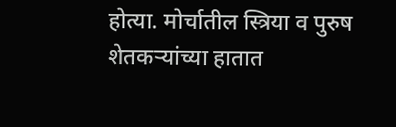होत्या. मोर्चातील स्त्रिया व पुरुष शेतकऱ्यांच्या हातात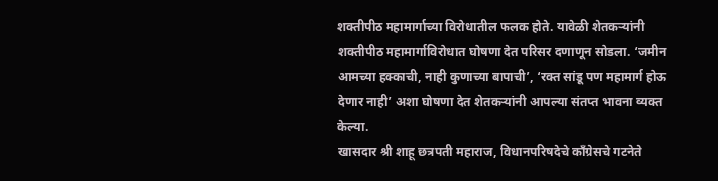शक्तीपीठ महामार्गाच्या विरोधातील फलक होते. यावेळी शेतकऱ्यांनी शक्तीपीठ महामार्गाविरोधात घोषणा देत परिसर दणाणून सोडला. ‘जमीन आमच्या हक्काची, नाही कुणाच्या बापाची’, ‘रक्त सांडू पण महामार्ग होऊ देणार नाही’ अशा घोषणा देत शेतकऱ्यांनी आपल्या संतप्त भावना व्यक्त केल्या.
खासदार श्री शाहू छत्रपती महाराज, विधानपरिषदेचे काँग्रेसचे गटनेते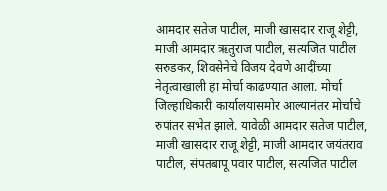आमदार सतेज पाटील, माजी खासदार राजू शेट्टी, माजी आमदार ऋतुराज पाटील, सत्यजित पाटील सरुडकर, शिवसेनेचे विजय देवणे आदींच्या नेतृत्वाखाली हा मोर्चा काढण्यात आला. मोर्चा जिल्हाधिकारी कार्यालयासमोर आल्यानंतर मोर्चाचे रुपांतर सभेत झाले. यावेळी आमदार सतेज पाटील, माजी खासदार राजू शेट्टी, माजी आमदार जयंतराव पाटील, संपतबापू पवार पाटील, सत्यजित पाटील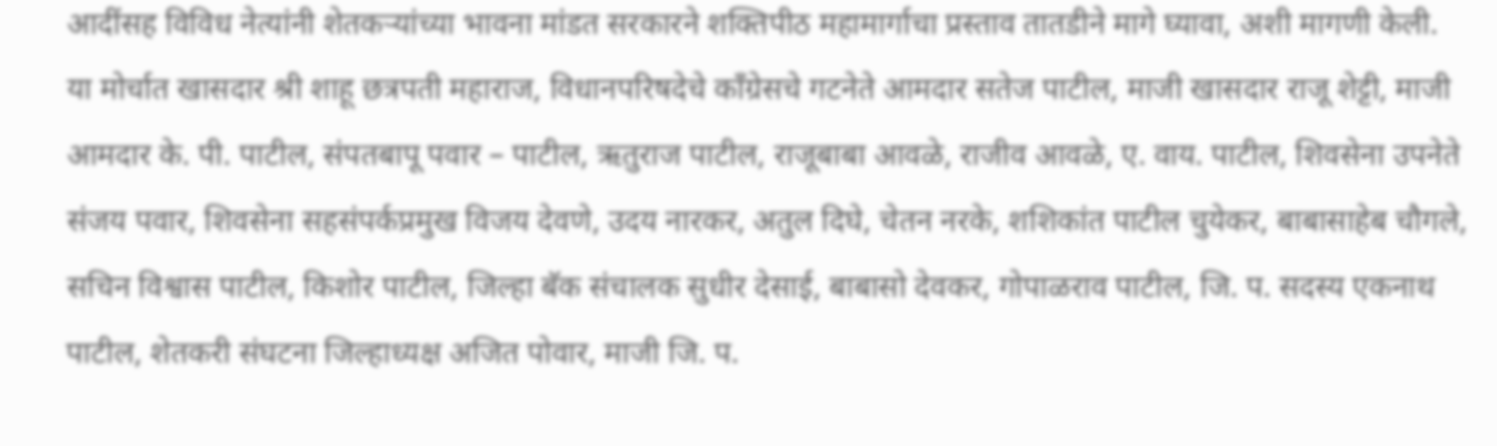आदींसह विविध नेत्यांनी शेतकऱ्यांच्या भावना मांडत सरकारने शक्तिपीठ महामार्गाचा प्रस्ताव तातडीने मागे घ्यावा, अशी मागणी केली.
या मोर्चात खासदार श्री शाहू छत्रपती महाराज, विधानपरिषदेचे काँग्रेसचे गटनेते आमदार सतेज पाटील, माजी खासदार राजू शेट्टी, माजी आमदार के. पी. पाटील, संपतबापू पवार – पाटील, ऋतुराज पाटील, राजूबाबा आवळे, राजीव आवळे, ए. वाय. पाटील, शिवसेना उपनेते संजय पवार, शिवसेना सहसंपर्कप्रमुख विजय देवणे, उदय नारकर, अतुल दिघे, चेतन नरके, शशिकांत पाटील चुयेकर, बाबासाहेब चौगले, सचिन विश्वास पाटील, किशोर पाटील, जिल्हा बॅक संचालक सुधीर देसाई, बाबासो देवकर, गोपाळराव पाटील, जि. प. सदस्य एकनाथ पाटील, शेतकरी संघटना जिल्हाध्यक्ष अजित पोवार, माजी जि. प.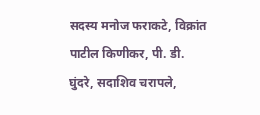सदस्य मनोज फराकटे, विक्रांत पाटील किणीकर, पी. डी. घुंदरे, सदाशिव चरापले,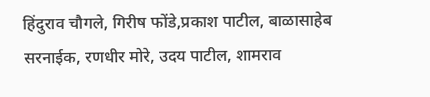हिंदुराव चौगले, गिरीष फोंडे,प्रकाश पाटील, बाळासाहेब सरनाईक, रणधीर मोरे, उदय पाटील, शामराव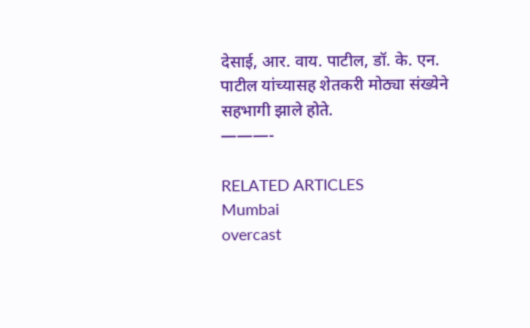देसाई, आर. वाय. पाटील, डॉ. के. एन. पाटील यांच्यासह शेतकरी मोठ्या संख्येने सहभागी झाले होते.
———-

RELATED ARTICLES
Mumbai
overcast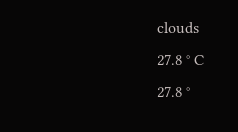clouds
27.8 ° C
27.8 °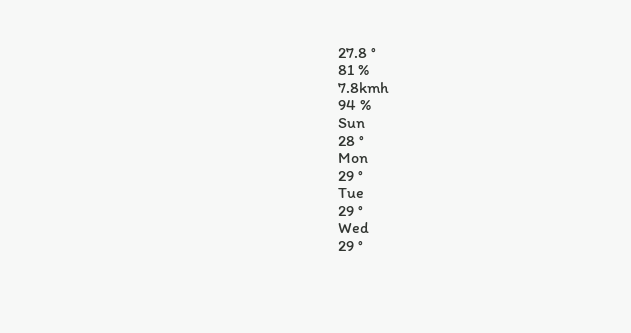27.8 °
81 %
7.8kmh
94 %
Sun
28 °
Mon
29 °
Tue
29 °
Wed
29 °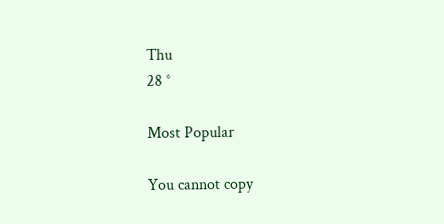Thu
28 °

Most Popular

You cannot copy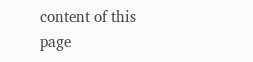content of this page